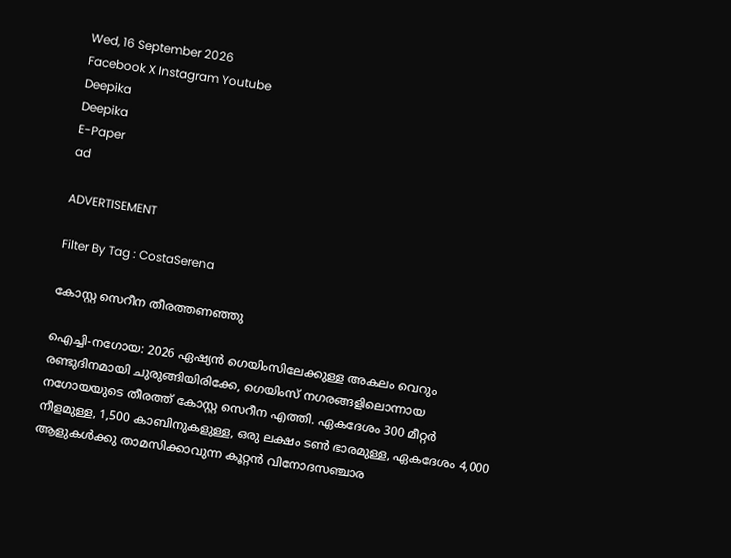Wed, 16 September 2026
Facebook X Instagram Youtube
Deepika
Deepika
E-Paper
ad

ADVERTISEMENT

Filter By Tag : CostaSerena

കോസ്റ്റ സെറീന തീരത്തണഞ്ഞു

ഐച്ചി-നഗോയ: 2026 ഏഷ്യന്‍ ഗെയിംസിലേക്കുള്ള അകലം വെറും രണ്ടുദിനമായി ചുരുങ്ങിയിരിക്കേ, ഗെയിംസ് നഗരങ്ങളിലൊന്നായ നഗോയയുടെ തീരത്ത് കോസ്റ്റ സെറീന എത്തി. ഏകദേശം 300 മീറ്റര്‍ നീളമുള്ള, 1,500 കാബിനുകളുള്ള, ഒരു ലക്ഷം ടണ്‍ ഭാരമുള്ള, ഏകദേശം 4,000 ആളുകള്‍ക്കു താമസിക്കാവുന്ന കൂറ്റന്‍ വിനോദസഞ്ചാര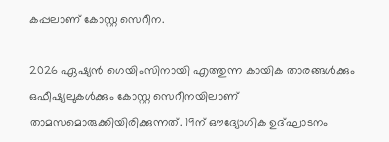കപ്പലാണ് കോസ്റ്റ സെറീന.

2026 ഏഷ്യന്‍ ഗെയിംസിനായി എത്തുന്ന കായിക താരങ്ങള്‍ക്കും ഒഫീഷ്യലുകള്‍ക്കും കോസ്റ്റ സെറീനയിലാണ് താമസമൊരുക്കിയിരിക്കുന്നത്. 19ന് ഔദ്യോഗിക ഉദ്ഘാടനം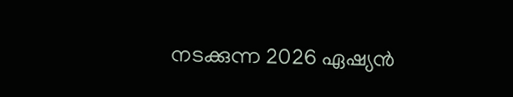നടക്കുന്ന 2026 ഏഷ്യന്‍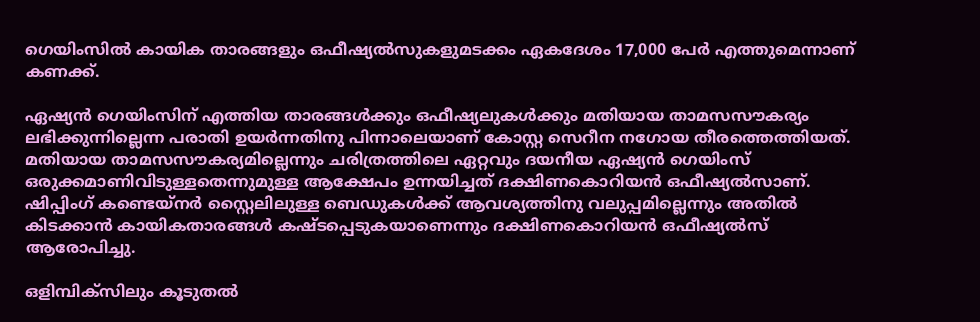ഗെയിംസില്‍ കായിക താരങ്ങളും ഒഫീഷ്യല്‍സുകളുമടക്കം ഏകദേശം 17,000 പേര്‍ എത്തുമെന്നാണ് കണക്ക്.

ഏഷ്യന്‍ ഗെയിംസിന് എത്തിയ താരങ്ങള്‍ക്കും ഒഫീഷ്യലുകള്‍ക്കും മതിയായ താമസസൗകര്യം ലഭിക്കുന്നില്ലെന്ന പരാതി ഉയര്‍ന്നതിനു പിന്നാലെയാണ് കോസ്റ്റ സെറീന നഗോയ തീരത്തെത്തിയത്. മതിയായ താമസസൗകര്യമില്ലെന്നും ചരിത്രത്തിലെ ഏറ്റവും ദയനീയ ഏഷ്യന്‍ ഗെയിംസ് ഒരുക്കമാണിവിടുള്ളതെന്നുമുള്ള ആക്ഷേപം ഉന്നയിച്ചത് ദക്ഷിണകൊറിയന്‍ ഒഫീഷ്യല്‍സാണ്. ഷിപ്പിംഗ് കണ്ടെയ്‌നര്‍ സ്റ്റൈലിലുള്ള ബെഡുകള്‍ക്ക് ആവശ്യത്തിനു വലുപ്പമില്ലെന്നും അതില്‍ കിടക്കാന്‍ കായികതാരങ്ങള്‍ കഷ്ടപ്പെടുകയാണെന്നും ദക്ഷിണകൊറിയന്‍ ഒഫീഷ്യല്‍സ് ആരോപിച്ചു.

ഒളിമ്പിക്‌സിലും‍ കൂടുതല്‍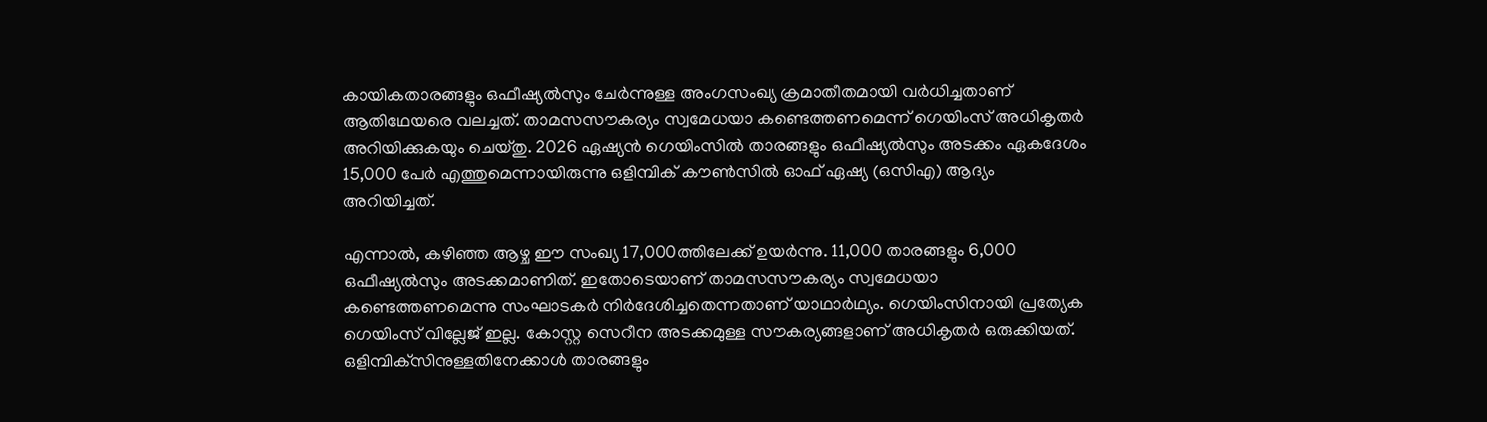കായികതാരങ്ങളും ഒഫീഷ്യല്‍സും ചേര്‍ന്നുള്ള അംഗസംഖ്യ ക്രമാതീതമായി വര്‍ധിച്ചതാണ് ആതിഥേയരെ വലച്ചത്. താമസസൗകര്യം സ്വമേധയാ കണ്ടെത്തണമെന്ന് ഗെയിംസ് അധികൃതര്‍ അറിയിക്കുകയും ചെയ്തു. 2026 ഏഷ്യന്‍ ഗെയിംസില്‍ താരങ്ങളും ഒഫീഷ്യല്‍സും അടക്കം ഏകദേശം 15,000 പേര്‍ എത്തുമെന്നായിരുന്നു ഒളിമ്പിക് കൗണ്‍സില്‍ ഓഫ് ഏഷ്യ (ഒസിഎ) ആദ്യം അറിയിച്ചത്.

എന്നാല്‍, കഴിഞ്ഞ ആഴ്ച ഈ സംഖ്യ 17,000ത്തിലേക്ക് ഉയര്‍ന്നു. 11,000 താരങ്ങളും 6,000 ഒഫീഷ്യല്‍സും അടക്കമാണിത്. ഇതോടെയാണ് താമസസൗകര്യം സ്വമേധയാ കണ്ടെത്തണമെന്നു സംഘാടകര്‍ നിര്‍ദേശിച്ചതെന്നതാണ് യാഥാര്‍ഥ്യം. ഗെയിംസിനായി പ്രത്യേക ഗെയിംസ് വില്ലേജ് ഇല്ല. കോസ്റ്റ സെറീന അടക്കമുള്ള സൗകര്യങ്ങളാണ് അധികൃതര്‍ ഒരുക്കിയത്. ഒളിമ്പിക്‌സിനുള്ളതിനേക്കാൾ താരങ്ങളും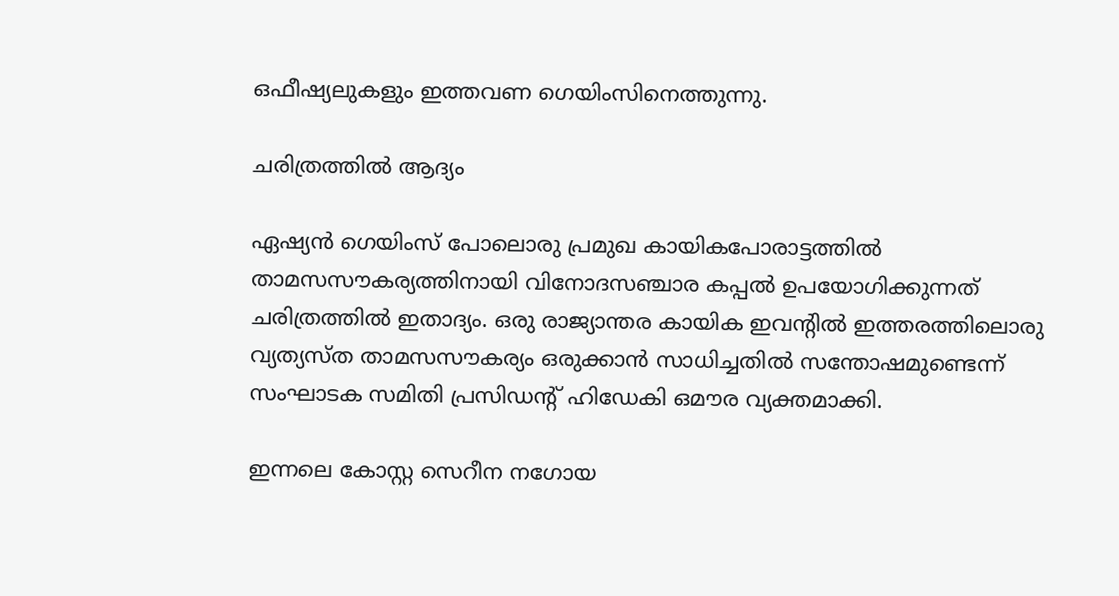ഒഫീഷ്യലുകളും ഇത്തവണ ഗെയിംസിനെത്തുന്നു.

ചരിത്രത്തില്‍ ആദ്യം

ഏഷ്യന്‍ ഗെയിംസ് പോലൊരു പ്രമുഖ കായികപോരാട്ടത്തില്‍ താമസസൗകര്യത്തിനായി വിനോദസഞ്ചാര കപ്പല്‍ ഉപയോഗിക്കുന്നത് ചരിത്രത്തില്‍ ഇതാദ്യം. ഒരു രാജ്യാന്തര കായിക ഇവന്‍റില്‍ ഇത്തരത്തിലൊരു വ്യത്യസ്ത താമസസൗകര്യം ഒരുക്കാന്‍ സാധിച്ചതില്‍ സന്തോഷമുണ്ടെന്ന് സംഘാടക സമിതി പ്രസിഡന്‍റ് ഹിഡേകി ഒമൗര വ്യക്തമാക്കി.

ഇന്നലെ കോസ്റ്റ സെറീന നഗോയ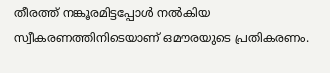തീരത്ത് നങ്കൂരമിട്ടപ്പോള്‍ നല്‍കിയ സ്വീകരണത്തിനിടെയാണ് ഒമൗരയുടെ പ്രതികരണം.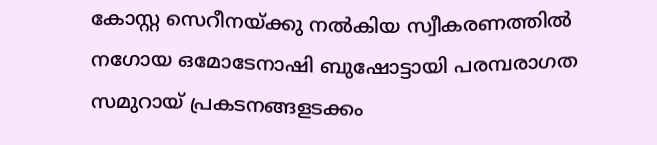കോസ്റ്റ സെറീനയ്ക്കു നല്‍കിയ സ്വീകരണത്തില്‍ നഗോയ ഒമോടേനാഷി ബുഷോട്ടായി പരമ്പരാഗത സമുറായ് പ്രകടനങ്ങളടക്കം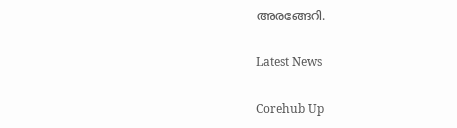അരങ്ങേറി.

Latest News

Corehub Up